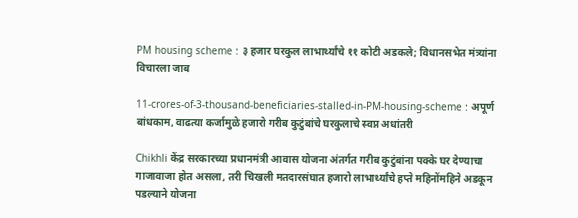PM housing scheme : ३ हजार घरकुल लाभार्थ्यांचे ११ कोटी अडकले; विधानसभेत मंत्र्यांना विचारला जाब

11-crores-of-3-thousand-beneficiaries-stalled-in-PM-housing-scheme : अपूर्ण बांधकाम, वाढत्या कर्जामुळे हजारो गरीब कुटुंबांचे घरकुलाचे स्वप्न अधांतरी

Chikhli केंद्र सरकारच्या प्रधानमंत्री आवास योजना अंतर्गत गरीब कुटुंबांना पक्के घर देण्याचा गाजावाजा होत असला, तरी चिखली मतदारसंघात हजारो लाभार्थ्यांचे हप्ते महिनोंमहिने अडकून पडल्याने योजना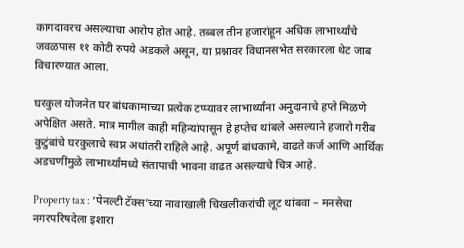कागदावरच असल्याचा आरोप होत आहे. तब्बल तीन हजारांहून अधिक लाभार्थ्यांचे जवळपास ११ कोटी रुपये अडकले असून, या प्रश्नावर विधानसभेत सरकारला थेट जाब विचारण्यात आला.

घरकुल योजनेत घर बांधकामाच्या प्रत्येक टप्प्यावर लाभार्थ्यांना अनुदानाचे हप्ते मिळणे अपेक्षित असते. मात्र मागील काही महिन्यांपासून हे हप्तेच थांबले असल्याने हजारो गरीब कुटुंबांचे घरकुलाचे स्वप्न अधांतरी राहिले आहे. अपूर्ण बांधकामे, वाढते कर्ज आणि आर्थिक अडचणींमुळे लाभार्थ्यांमध्ये संतापाची भावना वाढत असल्याचे चित्र आहे.

Property tax : ‘पेनल्टी टॅक्स’च्या नावाखाली चिखलीकरांची लूट थांबवा – मनसेचा नगरपरिषदेला इशारा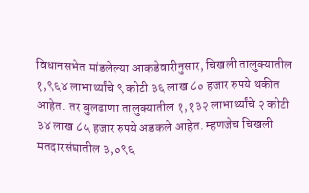विधानसभेत मांडलेल्या आकडेवारीनुसार, चिखली तालुक्यातील १,९६४ लाभार्थ्यांचे ९ कोटी ३६ लाख ८० हजार रुपये थकीत आहेत. तर बुलढाणा तालुक्यातील १,१३२ लाभार्थ्यांचे २ कोटी ३४ लाख ८५ हजार रुपये अडकले आहेत. म्हणजेच चिखली मतदारसंघातील ३,०९६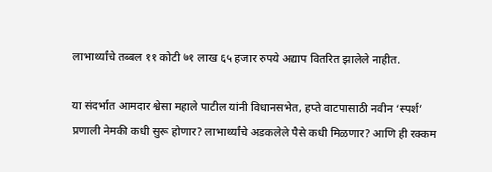लाभार्थ्यांचे तब्बल ११ कोटी ७१ लाख ६५ हजार रुपये अद्याप वितरित झालेले नाहीत.

या संदर्भात आमदार श्वेसा महाले पाटील यांनी विधानसभेत, हप्ते वाटपासाठी नवीन ‘स्पर्श’ प्रणाली नेमकी कधी सुरू होणार? लाभार्थ्यांचे अडकलेले पैसे कधी मिळणार? आणि ही रक्कम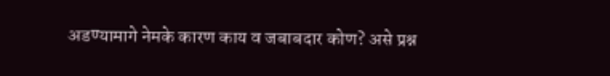अडण्यामागे नेमके कारण काय व जबाबदार कोण? असे प्रश्न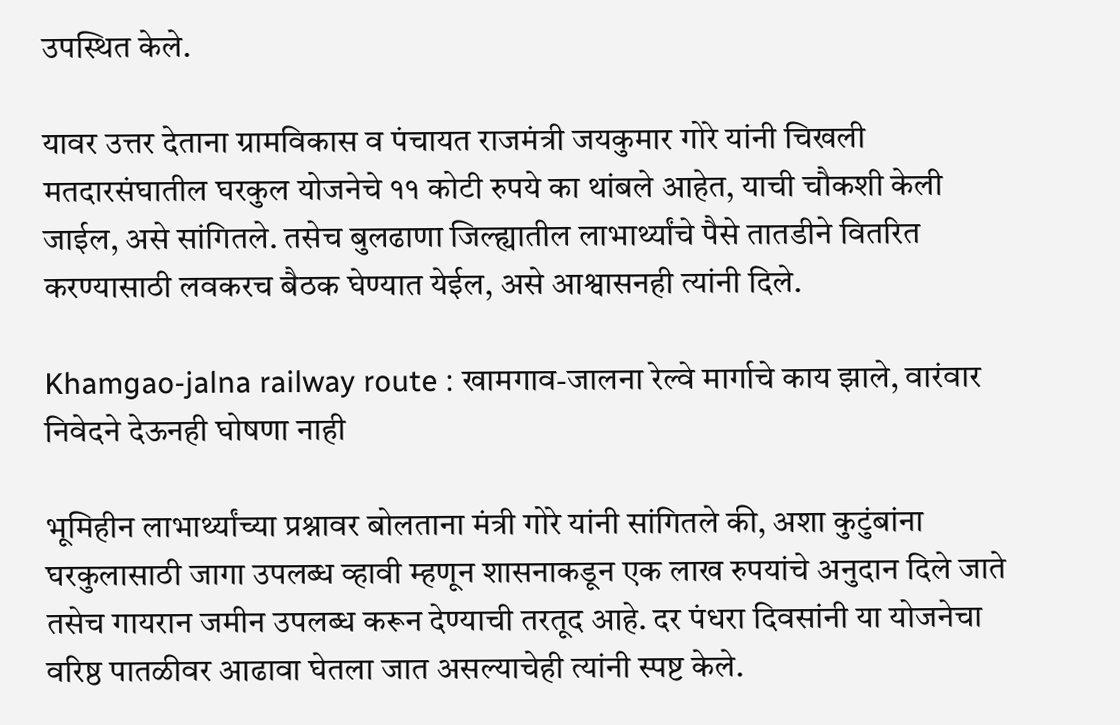उपस्थित केले.

यावर उत्तर देताना ग्रामविकास व पंचायत राजमंत्री जयकुमार गोरे यांनी चिखली मतदारसंघातील घरकुल योजनेचे ११ कोटी रुपये का थांबले आहेत, याची चौकशी केली जाईल, असे सांगितले. तसेच बुलढाणा जिल्ह्यातील लाभार्थ्यांचे पैसे तातडीने वितरित करण्यासाठी लवकरच बैठक घेण्यात येईल, असे आश्वासनही त्यांनी दिले.

Khamgao-jalna railway route : खामगाव-जालना रेल्वे मार्गाचे काय झाले, वारंवार निवेदने देऊनही घोषणा नाही

भूमिहीन लाभार्थ्यांच्या प्रश्नावर बोलताना मंत्री गोरे यांनी सांगितले की, अशा कुटुंबांना घरकुलासाठी जागा उपलब्ध व्हावी म्हणून शासनाकडून एक लाख रुपयांचे अनुदान दिले जाते तसेच गायरान जमीन उपलब्ध करून देण्याची तरतूद आहे. दर पंधरा दिवसांनी या योजनेचा वरिष्ठ पातळीवर आढावा घेतला जात असल्याचेही त्यांनी स्पष्ट केले.